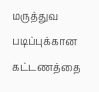மருத்துவ படிப்புக்கான கட்டணத்தை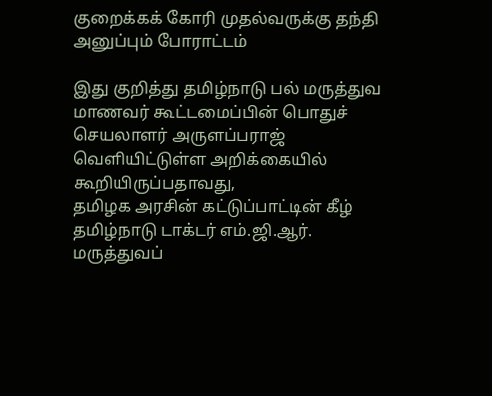குறைக்கக் கோரி முதல்வருக்கு தந்தி அனுப்பும் போராட்டம்

இது குறித்து தமிழ்நாடு பல் மருத்துவ மாணவர் கூட்டமைப்பின் பொதுச் செயலாளர் அருளப்பராஜ் வெளியிட்டுள்ள அறிக்கையில் கூறியிருப்பதாவது,
தமிழக அரசின் கட்டுப்பாட்டின் கீழ் தமிழ்நாடு டாக்டர் எம்.ஜி.ஆர். மருத்துவப்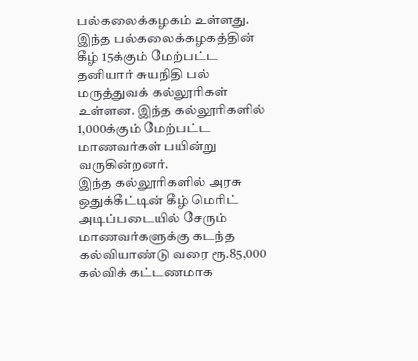பல்கலைக்கழகம் உள்ளது. இந்த பல்கலைக்கழகத்தின் கீழ் 15க்கும் மேற்பட்ட தனியார் சுயநிதி பல் மருத்துவக் கல்லூரிகள் உள்ளன. இந்த கல்லூரிகளில் 1,000க்கும் மேற்பட்ட மாணவர்கள் பயின்று வருகின்றனர்.
இந்த கல்லூரிகளில் அரசு ஒதுக்கீட்டின் கீழ் மெரிட் அடிப்படையில் சேரும் மாணவர்களுக்கு கடந்த கல்வியாண்டு வரை ரூ.85,000 கல்விக் கட்டணமாக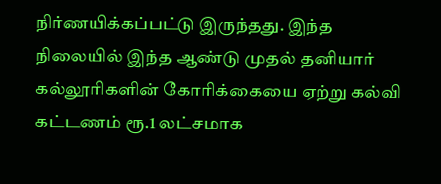நிர்ணயிக்கப்பட்டு இருந்தது. இந்த நிலையில் இந்த ஆண்டு முதல் தனியார் கல்லூரிகளின் கோரிக்கையை ஏற்று கல்வி கட்டணம் ரூ.1 லட்சமாக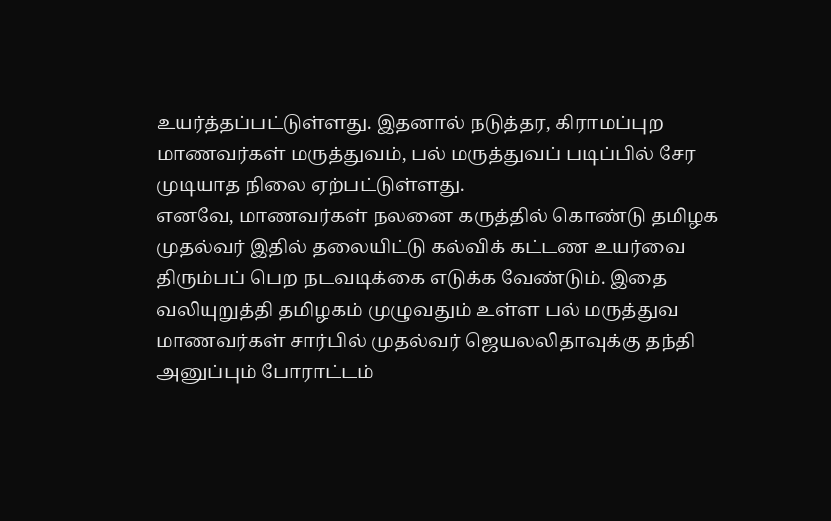உயர்த்தப்பட்டுள்ளது. இதனால் நடுத்தர, கிராமப்புற மாணவர்கள் மருத்துவம், பல் மருத்துவப் படிப்பில் சேர முடியாத நிலை ஏற்பட்டுள்ளது.
எனவே, மாணவர்கள் நலனை கருத்தில் கொண்டு தமிழக முதல்வர் இதில் தலையிட்டு கல்விக் கட்டண உயர்வை திரும்பப் பெற நடவடிக்கை எடுக்க வேண்டும். இதை வலியுறுத்தி தமிழகம் முழுவதும் உள்ள பல் மருத்துவ மாணவர்கள் சார்பில் முதல்வர் ஜெயலலிதாவுக்கு தந்தி அனுப்பும் போராட்டம்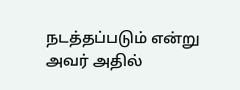நடத்தப்படும் என்று அவர் அதில்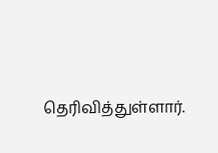தெரிவித்துள்ளார்.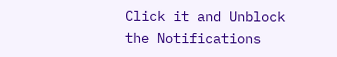Click it and Unblock the Notifications